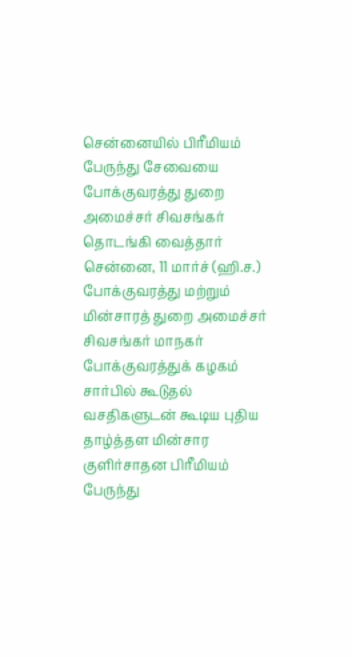சென்னையில் பிரீமியம் பேருந்து சேவையை போக்குவரத்து துறை அமைச்சர் சிவசங்கர் தொடங்கி வைத்தார்
சென்னை, 11 மார்ச் (ஹி.ச.) போக்குவரத்து மற்றும் மின்சாரத் துறை அமைச்சர் சிவசங்கர் மாநகர் போக்குவரத்துக் கழகம் சார்பில் கூடுதல் வசதிகளுடன் கூடிய புதிய தாழ்த்தள மின்சார குளிர்சாதன பிரீமியம் பேருந்து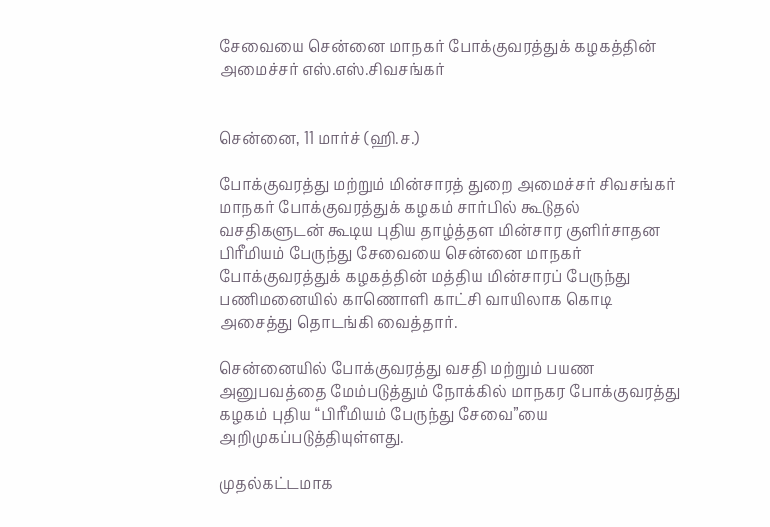சேவையை சென்னை மாநகர் போக்குவரத்துக் கழகத்தின்
அமைச்சர் எஸ்.எஸ்.சிவசங்கர்


சென்னை, 11 மார்ச் (ஹி.ச.)

போக்குவரத்து மற்றும் மின்சாரத் துறை அமைச்சர் சிவசங்கர் மாநகர் போக்குவரத்துக் கழகம் சார்பில் கூடுதல் வசதிகளுடன் கூடிய புதிய தாழ்த்தள மின்சார குளிர்சாதன பிரீமியம் பேருந்து சேவையை சென்னை மாநகர் போக்குவரத்துக் கழகத்தின் மத்திய மின்சாரப் பேருந்து பணிமனையில் காணொளி காட்சி வாயிலாக கொடி அசைத்து தொடங்கி வைத்தார்.

சென்னையில் போக்குவரத்து வசதி மற்றும் பயண அனுபவத்தை மேம்படுத்தும் நோக்கில் மாநகர போக்குவரத்து கழகம் புதிய “பிரீமியம் பேருந்து சேவை”யை அறிமுகப்படுத்தியுள்ளது.

முதல்கட்டமாக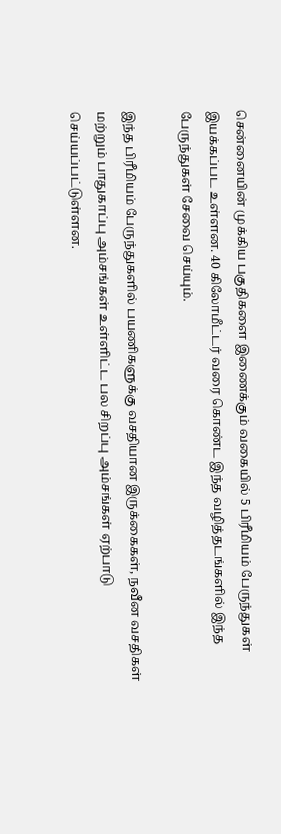சென்னையின் முக்கிய பகுதிகளை இணைக்கும் வகையில் 5 பிரீமியம் பேருந்துகள் இயக்கப்பட உள்ளன. 40 கிலோமீட்டர் வரை கொண்ட இந்த வழித்தடங்களில் இந்த பேருந்துகள் சேவை செய்யும்.

இந்த பிரீமியம் பேருந்துகளில் பயணிகளுக்கு வசதியான இருக்கைகள், நவீன வசதிகள் மற்றும் பாதுகாப்பு அம்சங்கள் உள்ளிட்ட பல சிறப்பு அம்சங்கள் ஏற்பாடு செய்யப்பட்டுள்ளன.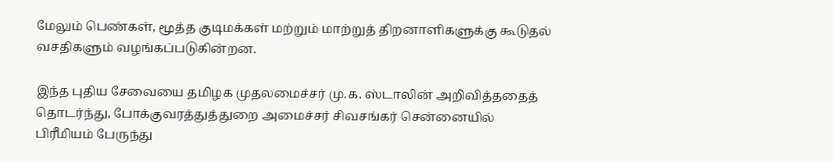மேலும் பெண்கள், மூத்த குடிமக்கள் மற்றும் மாற்றுத் திறனாளிகளுக்கு கூடுதல் வசதிகளும் வழங்கப்படுகின்றன.

இந்த புதிய சேவையை தமிழக முதலமைச்சர் மு.க. ஸ்டாலின் அறிவித்ததைத் தொடர்ந்து, போக்குவரத்துத்துறை அமைச்சர் சிவசங்கர் சென்னையில் பிரீமியம் பேருந்து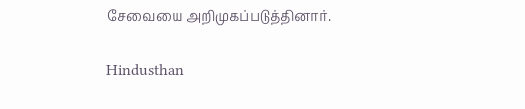சேவையை அறிமுகப்படுத்தினார்.

Hindusthan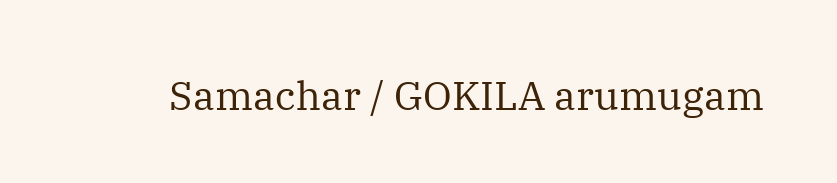Samachar / GOKILA arumugam